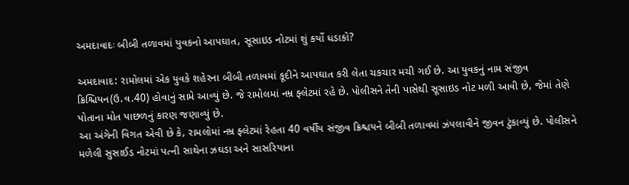અમદાવાદઃ બીબી તળાવમાં યુવકનો આપઘાત, સૂસાઇડ નોટમાં શું કર્યો ધડાકો?

અમદાવાદ: રામોલમાં એક યુવકે શહેરના બીબી તળાવમાં કૂદીને આપઘાત કરી લેતા ચકચાર મચી ગઈ છે. આ યુવકનું નામ સંજીવ ક્રિશ્ચિયન(ઉ.વ.40) હોવાનું સામે આવ્યું છે. જે રામોલમાં નમ્ર ફ્લેટમાં રહે છે. પોલીસને તેની પાસેથી સૂસાઇડ નોટ મળી આવી છે, જેમાં તેણે પોતાના મોત પાછળનું કારણ જણાવ્યું છે.
આ અંગેની વિગત એવી છે કે, રામલોમાં નમ્ર ફ્લેટમાં રેહતા 40 વર્ષીય સંજીવ ક્રિશ્ચયને બીબી તળાવમાં ઝંપલાવીને જીવન ટુંકાવ્યું છે. પોલીસને મળેલી સુસાઈડ નોટમાં પત્ની સાથેના ઝઘડા અને સાસરિયાના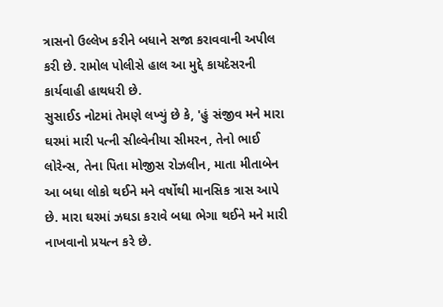ત્રાસનો ઉલ્લેખ કરીને બધાને સજા કરાવવાની અપીલ કરી છે. રામોલ પોલીસે હાલ આ મુદ્દે કાયદેસરની કાર્યવાહી હાથધરી છે.
સુસાઈડ નોટમાં તેમણે લખ્યું છે કે, 'હું સંજીવ મને મારા ઘરમાં મારી પત્ની સીલ્વેનીયા સીમરન, તેનો ભાઈ લોરેન્સ, તેના પિતા મોજીસ રોઝલીન, માતા મીતાબેન આ બધા લોકો થઈને મને વર્ષોથી માનસિક ત્રાસ આપે છે. મારા ઘરમાં ઝઘડા કરાવે બધા ભેગા થઈને મને મારી નાખવાનો પ્રયત્ન કરે છે.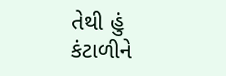તેથી હું કંટાળીને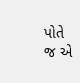પોતે જ એ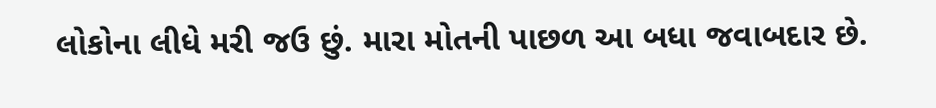લોકોના લીધે મરી જઉ છું. મારા મોતની પાછળ આ બધા જવાબદાર છે.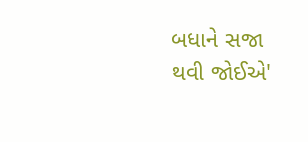બધાને સજા થવી જોઈએ'